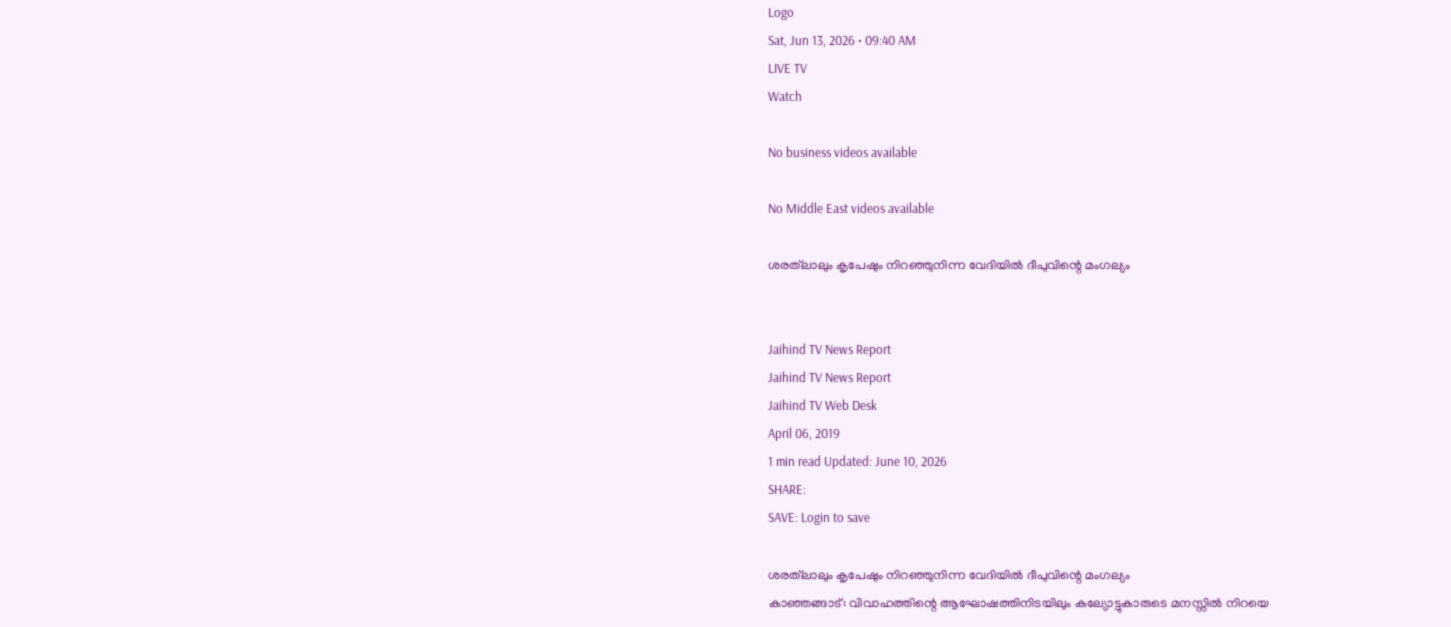Logo
Sat, Jun 13, 2026 • 09:40 AM
LIVE TV
Watch

No business videos available

No Middle East videos available

ശരത്‌ലാലും കൃപേഷും നിറഞ്ഞുനിന്ന വേദിയില്‍ ദീപുവിന്റെ മംഗല്യം


Jaihind TV News Report
Jaihind TV News Report
Jaihind TV Web Desk
April 06, 2019
1 min read Updated: June 10, 2026
SHARE:
SAVE: Login to save

ശരത്‌ലാലും കൃപേഷും നിറഞ്ഞുനിന്ന വേദിയില്‍ ദീപുവിന്റെ മംഗല്യം
കാഞ്ഞങ്ങാട്: വിവാഹത്തിന്റെ ആഘോഷത്തിനിടയിലും കല്യോട്ടുകാരുടെ മനസ്സില്‍ നിറയെ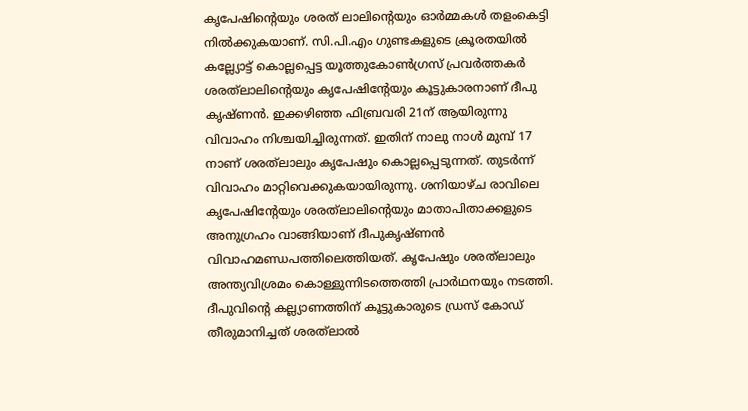കൃപേഷിന്റെയും ശരത് ലാലിന്റെയും ഓര്‍മ്മകള്‍ തളംകെട്ടി നില്‍ക്കുകയാണ്. സി.പി.എം ഗുണ്ടകളുടെ ക്രൂരതയില്‍ കല്ല്യോട്ട് കൊല്ലപ്പെട്ട യൂത്തുകോണ്‍ഗ്രസ് പ്രവര്‍ത്തകര്‍ ശരത്‌ലാലിന്റെയും കൃപേഷിന്റേയും കൂട്ടുകാരനാണ് ദീപു കൃഷ്ണന്‍. ഇക്കഴിഞ്ഞ ഫിബ്രവരി 21ന് ആയിരുന്നു വിവാഹം നിശ്ചയിച്ചിരുന്നത്. ഇതിന് നാലു നാള്‍ മുമ്പ് 17 നാണ് ശരത്‌ലാലും കൃപേഷും കൊല്ലപ്പെടുന്നത്. തുടര്‍ന്ന് വിവാഹം മാറ്റിവെക്കുകയായിരുന്നു. ശനിയാഴ്ച രാവിലെ കൃപേഷിന്റേയും ശരത്‌ലാലിന്റെയും മാതാപിതാക്കളുടെ അനുഗ്രഹം വാങ്ങിയാണ് ദീപുകൃഷ്ണന്‍ വിവാഹമണ്ഡപത്തിലെത്തിയത്. കൃപേഷും ശരത്‌ലാലും അന്ത്യവിശ്രമം കൊള്ളുന്നിടത്തെത്തി പ്രാര്‍ഥനയും നടത്തി. ദീപുവിന്റെ കല്ല്യാണത്തിന് കൂട്ടുകാരുടെ ഡ്രസ് കോഡ് തീരുമാനിച്ചത് ശരത്‌ലാല്‍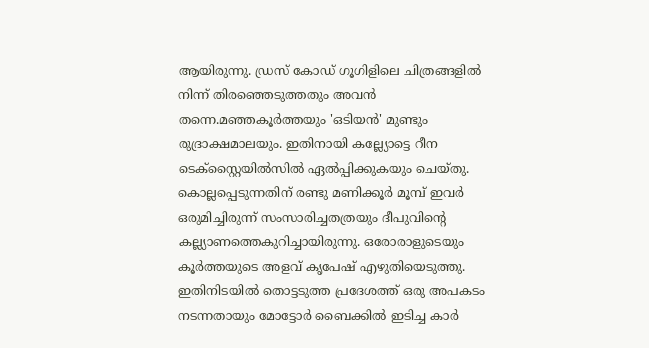ആയിരുന്നു. ഡ്രസ് കോഡ് ഗൂഗിളിലെ ചിത്രങ്ങളില്‍ നിന്ന് തിരഞ്ഞെടുത്തതും അവന്‍ തന്നെ.മഞ്ഞകൂര്‍ത്തയും 'ഒടിയന്‍' മുണ്ടും രുദ്രാക്ഷമാലയും. ഇതിനായി കല്ല്യോട്ടെ റീന ടെക്സ്റ്റൈയില്‍സില്‍ ഏല്‍പ്പിക്കുകയും ചെയ്തു. കൊല്ലപ്പെടുന്നതിന് രണ്ടു മണിക്കൂര്‍ മൂമ്പ് ഇവര്‍ ഒരുമിച്ചിരുന്ന് സംസാരിച്ചതത്രയും ദീപുവിന്റെ കല്ല്യാണത്തെകുറിച്ചായിരുന്നു. ഒരോരാളുടെയും കൂര്‍ത്തയുടെ അളവ് കൃപേഷ് എഴുതിയെടുത്തു. ഇതിനിടയില്‍ തൊട്ടടുത്ത പ്രദേശത്ത് ഒരു അപകടം നടന്നതായും മോട്ടോര്‍ ബൈക്കില്‍ ഇടിച്ച കാര്‍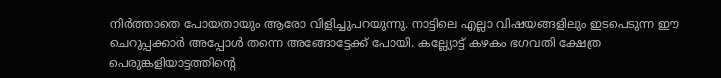നിര്‍ത്താതെ പോയതായും ആരോ വിളിച്ചുപറയുന്നു. നാട്ടിലെ എല്ലാ വിഷയങ്ങളിലും ഇടപെടുന്ന ഈ ചെറുപ്പക്കാര്‍ അപ്പോള്‍ തന്നെ അങ്ങോട്ടേക്ക് പോയി. കല്ല്യോട്ട് കഴകം ഭഗവതി ക്ഷേത്ര പെരുങ്കളിയാട്ടത്തിന്റെ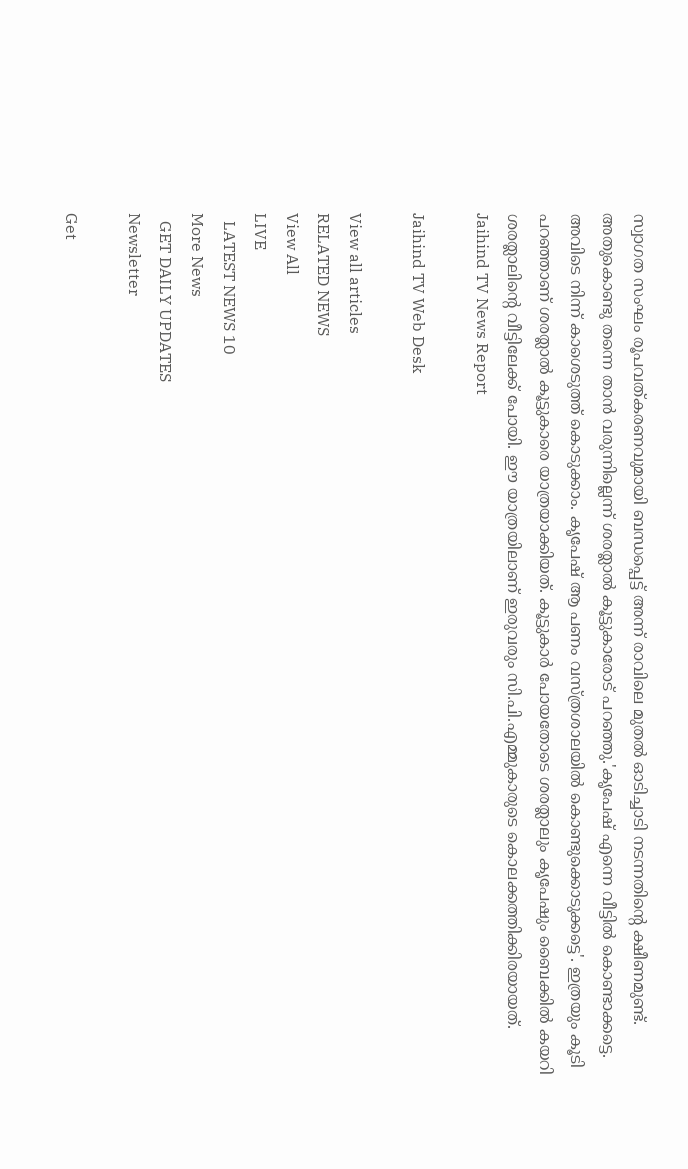സ്വാഗത സംഘം രൂപവത്കരണവുമായി ബന്ധപ്പെട്ട് അന്ന് രാവിലെ മുതല്‍ ഓടിച്ചാടി നടന്നതിന്റെ ക്ഷീണമുണ്ട്. അതുകൊണ്ടു തന്നെ താന്‍ വരുന്നില്ലെന്ന് ശരത്ലാല്‍ കൂട്ടുകാരോട് പറഞ്ഞു.'കൃപേഷ് എന്നെ വീട്ടില്‍ കൊണ്ടാക്കട്ടെ. അവിടെ നിന്ന് കാശെടുത്ത് കൊടുക്കാം. കൃപേഷ് ആ പണം വസ്ത്രശാലയില്‍ കൊണ്ടുക്കൊടുക്കട്ടെ'. ഇത്രയും കൂടി പറഞ്ഞാണ് ശരത്ലാല്‍ കൂട്ടുകാരെ യാത്രയാക്കിയത്. കൂട്ടുകാര്‍ പോയതോടെ ശരത്ലാലും കൃപേഷും ബൈക്കില്‍ കയറി ശരത്ലാലിന്റെ വീട്ടിലേക്ക് പോയി. ഈ യാത്രയിലാണ് ഇരുവരും സി.പി.എമ്മുകാരുടെ കൊലക്കത്തിക്കിരയായത്.
Jaihind TV News Report

Jaihind TV Web Desk

View all articles
RELATED NEWS
View All
LIVE
  LATEST NEWS 10
More News
  GET DAILY UPDATES
Newsletter

Get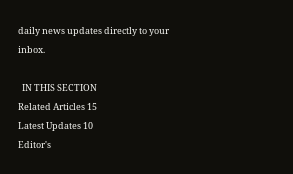daily news updates directly to your inbox.

  IN THIS SECTION
Related Articles 15
Latest Updates 10
Editor's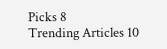Picks 8
Trending Articles 10